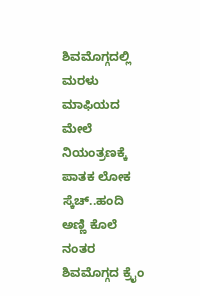ಶಿವಮೊಗ್ಗದಲ್ಲಿ ಮರಳು ಮಾಫಿಯದ ಮೇಲೆ ನಿಯಂತ್ರಣಕ್ಕೆ ಪಾತಕ ಲೋಕ ಸ್ಕೆಚ್..ಹಂದಿ ಅಣ್ಣಿ ಕೊಲೆ ನಂತರ ಶಿವಮೊಗ್ಗದ ಕ್ರೈಂ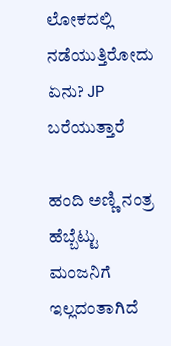ಲೋಕದಲ್ಲಿ ನಡೆಯುತ್ತಿರೋದು ಏನು? JP ಬರೆಯುತ್ತಾರೆ

ಹಂದಿ ಅಣ್ಣಿ ನಂತ್ರ ಹೆಬ್ಬೆಟ್ಟು ಮಂಜನಿಗೆ ಇಲ್ಲದಂತಾಗಿದೆ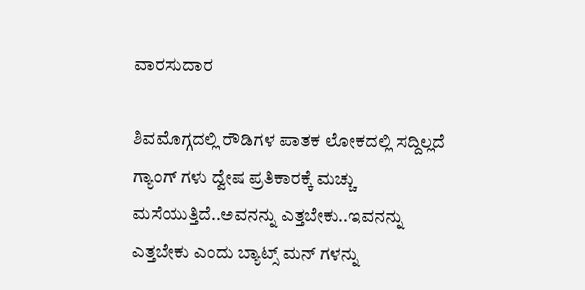ವಾರಸುದಾರ

ಶಿವಮೊಗ್ಗದಲ್ಲಿ ರೌಡಿಗಳ ಪಾತಕ ಲೋಕದಲ್ಲಿ ಸದ್ದಿಲ್ಲದೆ ಗ್ಯಾಂಗ್ ಗಳು ದ್ವೇಷ ಪ್ರತಿಕಾರಕ್ಕೆ ಮಚ್ಚು ಮಸೆಯುತ್ತಿದೆ..ಅವನನ್ನು ಎತ್ತಬೇಕು..ಇವನನ್ನು ಎತ್ತಬೇಕು ಎಂದು ಬ್ಯಾಟ್ಸ್ ಮನ್ ಗಳನ್ನು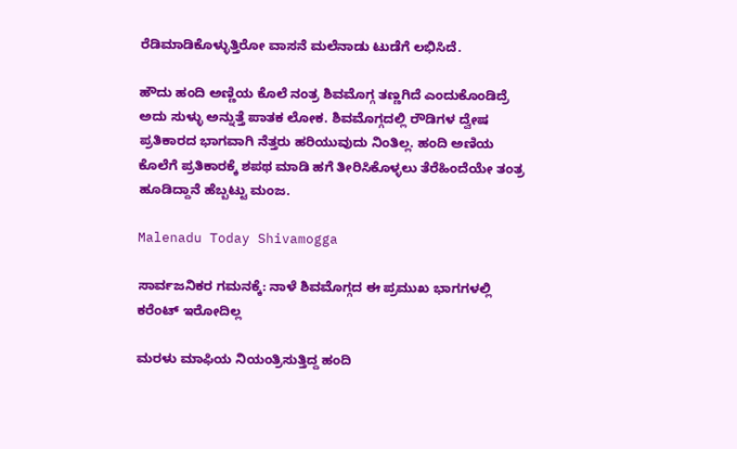ರೆಡಿಮಾಡಿಕೊಳ್ಳುತ್ತಿರೋ ವಾಸನೆ ಮಲೆನಾಡು ಟುಡೆಗೆ ಲಭಿಸಿದೆ.

ಹೌದು ಹಂದಿ ಅಣ್ಣಿಯ ಕೊಲೆ ನಂತ್ರ ಶಿವಮೊಗ್ಗ ತಣ್ಣಗಿದೆ ಎಂದುಕೊಂಡಿದ್ರೆ ಅದು ಸುಳ್ಳು ಅನ್ನುತ್ತೆ ಪಾತಕ ಲೋಕ. ಶಿವಮೊಗ್ಗದಲ್ಲಿ ರೌಡಿಗಳ ದ್ವೇಷ ಪ್ರತಿಕಾರದ ಭಾಗವಾಗಿ ನೆತ್ತರು ಹರಿಯುವುದು ನಿಂತಿಲ್ಲ. ಹಂದಿ ಅಣಿಯ ಕೊಲೆಗೆ ಪ್ರತಿಕಾರಕ್ಕೆ ಶಪಥ ಮಾಡಿ ಹಗೆ ತೀರಿಸಿಕೊಳ್ಳಲು ತೆರೆಹಿಂದೆಯೇ ತಂತ್ರ ಹೂಡಿದ್ದಾನೆ ಹೆಬ್ಬಟ್ಟು ಮಂಜ.

Malenadu Today Shivamogga

ಸಾರ್ವಜನಿಕರ ಗಮನಕ್ಕೆ: ನಾಳೆ ಶಿವಮೊಗ್ಗದ ಈ ಪ್ರಮುಖ ಭಾಗಗಳಲ್ಲಿ ಕರೆಂಟ್ ಇರೋದಿಲ್ಲ

ಮರಳು ಮಾಫಿಯ ನಿಯಂತ್ರಿಸುತ್ತಿದ್ದ ಹಂದಿ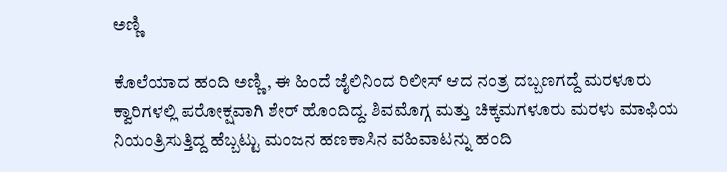ಅಣ್ಣಿ

ಕೊಲೆಯಾದ ಹಂದಿ ಅಣ್ಣಿ, ಈ ಹಿಂದೆ ಜೈಲಿನಿಂದ ರಿಲೀಸ್ ಆದ ನಂತ್ರ ದಬ್ಬಣಗದ್ದೆ ಮರಳೂರು ಕ್ವಾರಿಗಳಲ್ಲಿ ಪರೋಕ್ಷವಾಗಿ ಶೇರ್ ಹೊಂದಿದ್ದ. ಶಿವಮೊಗ್ಗ ಮತ್ತು ಚಿಕ್ಕಮಗಳೂರು ಮರಳು ಮಾಫಿಯ ನಿಯಂತ್ರಿಸುತ್ತಿದ್ದ ಹೆಬ್ಬಟ್ಟು ಮಂಜನ ಹಣಕಾಸಿನ ವಹಿವಾಟನ್ನು ಹಂದಿ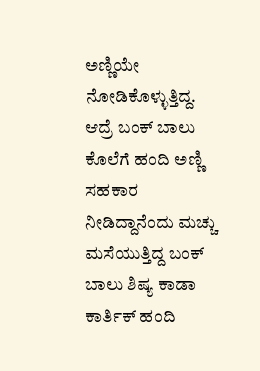ಅಣ್ಣಿಯೇ ನೋಡಿಕೊಳ್ಳುತ್ತಿದ್ದ. ಆದ್ರೆ ಬಂಕ್ ಬಾಲು ಕೊಲೆಗೆ ಹಂದಿ ಅಣ್ಣಿ  ಸಹಕಾರ ನೀಡಿದ್ದಾನೆಂದು ಮಚ್ಚು ಮಸೆಯುತ್ತಿದ್ದ ಬಂಕ್ ಬಾಲು ಶಿಷ್ಯ ಕಾಡಾ ಕಾರ್ತಿಕ್ ಹಂದಿ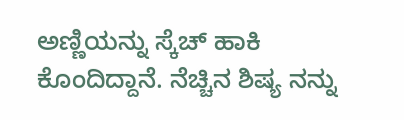ಅಣ್ಣಿಯನ್ನು ಸ್ಕೆಚ್ ಹಾಕಿ ಕೊಂದಿದ್ದಾನೆ. ನೆಚ್ಚಿನ ಶಿಷ್ಯ ನನ್ನು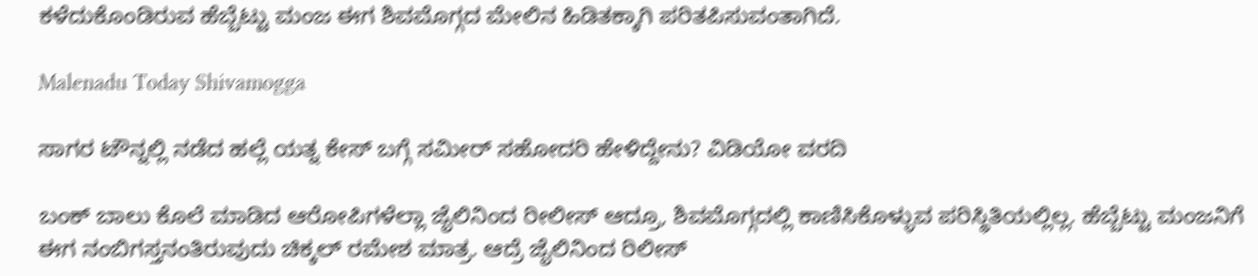ಕಳೆದುಕೊಂಡಿರುವ ಹೆಬ್ಬೆಟ್ಟು ಮಂಜ ಈಗ ಶಿವಮೊಗ್ಗದ ಮೇಲಿನ ಹಿಡಿತಕ್ಕಾಗಿ ಪರಿತಪಿಸುವಂತಾಗಿದೆ.

Malenadu Today Shivamogga

ಸಾಗರ ಟೌನ್ನಲ್ಲಿ ನಡೆದ ಹಲ್ಲೆ ಯತ್ನ ಕೇಸ್ ಬಗ್ಗೆ ಸಮೀರ್ ಸಹೋದರಿ ಹೇಳಿದ್ದೇನು? ವಿಡಿಯೋ ವರದಿ

ಬಂಕ್ ಬಾಲು ಕೊಲೆ ಮಾಡಿದ ಆರೋಪಿಗಳೆಲ್ಲಾ ಜೈಲಿನಿಂದ ರೀಲೀಸ್ ಆದ್ರೂ, ಶಿವಮೊಗ್ಗದಲ್ಲಿ ಕಾಣಿಸಿಕೊಳ್ಳುವ ಪರಿಸ್ಥಿತಿಯಲ್ಲಿಲ್ಲ. ಹೆಬ್ಬೆಟ್ಟು ಮಂಜನಿಗೆ ಈಗ ನಂಬಿಗಸ್ತನಂತಿರುವುದು ಚಿಕ್ಕಲ್ ರಮೇಶ ಮಾತ್ರ. ಆದ್ರೆ ಜೈಲಿನಿಂದ ರಿಲೀಸ್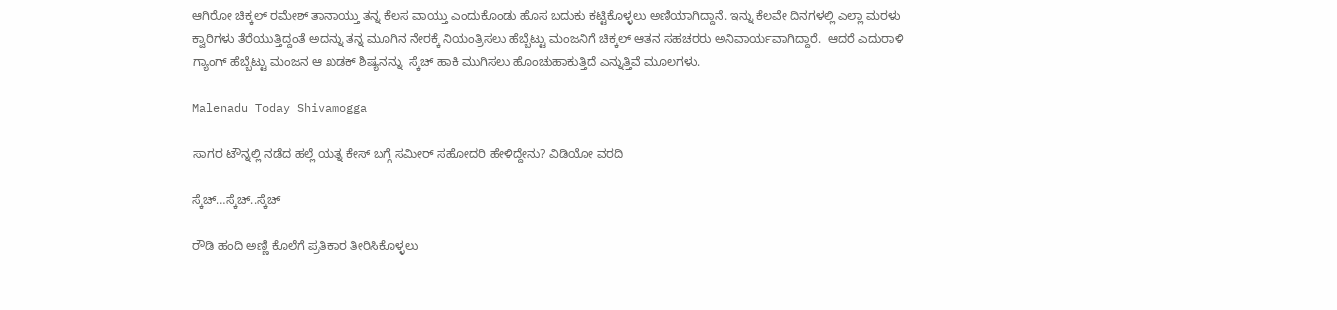ಆಗಿರೋ ಚಿಕ್ಕಲ್ ರಮೇಶ್ ತಾನಾಯ್ತು ತನ್ನ ಕೆಲಸ ವಾಯ್ತು ಎಂದುಕೊಂಡು ಹೊಸ ಬದುಕು ಕಟ್ಟಿಕೊಳ್ಳಲು ಅಣಿಯಾಗಿದ್ದಾನೆ. ಇನ್ನು ಕೆಲವೇ ದಿನಗಳಲ್ಲಿ ಎಲ್ಲಾ ಮರಳು ಕ್ವಾರಿಗಳು ತೆರೆಯುತ್ತಿದ್ದಂತೆ ಅದನ್ನು ತನ್ನ ಮೂಗಿನ ನೇರಕ್ಕೆ ನಿಯಂತ್ರಿಸಲು ಹೆಬ್ಬೆಟ್ಟು ಮಂಜನಿಗೆ ಚಿಕ್ಕಲ್ ಆತನ ಸಹಚರರು ಅನಿವಾರ್ಯವಾಗಿದ್ದಾರೆ.  ಆದರೆ ಎದುರಾಳಿ ಗ್ಯಾಂಗ್ ಹೆಬ್ಬೆಟ್ಟು ಮಂಜನ ಆ ಖಡಕ್ ಶಿಷ್ಯನನ್ನು  ಸ್ಕೆಚ್ ಹಾಕಿ ಮುಗಿಸಲು ಹೊಂಚುಹಾಕುತ್ತಿದೆ ಎನ್ನುತ್ತಿವೆ ಮೂಲಗಳು.

Malenadu Today Shivamogga

ಸಾಗರ ಟೌನ್ನಲ್ಲಿ ನಡೆದ ಹಲ್ಲೆ ಯತ್ನ ಕೇಸ್ ಬಗ್ಗೆ ಸಮೀರ್ ಸಹೋದರಿ ಹೇಳಿದ್ದೇನು? ವಿಡಿಯೋ ವರದಿ

ಸ್ಕೆಚ್…ಸ್ಕೆಚ್..ಸ್ಕೆಚ್

ರೌಡಿ ಹಂದಿ ಅಣ್ಣಿ ಕೊಲೆಗೆ ಪ್ರತಿಕಾರ ತೀರಿಸಿಕೊಳ್ಳಲು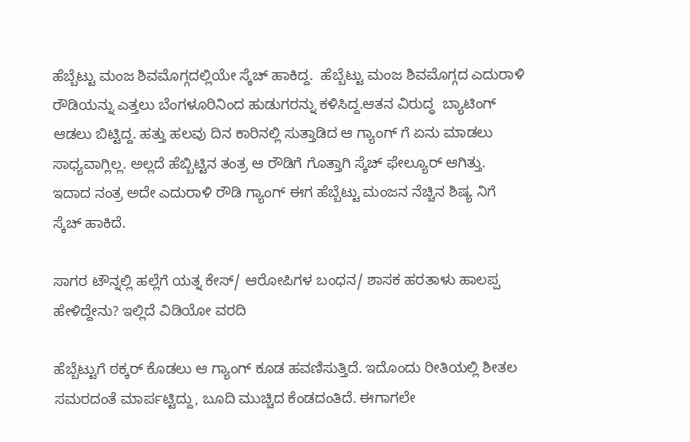ಹೆಬ್ಬೆಟ್ಟು ಮಂಜ ಶಿವಮೊಗ್ಗದಲ್ಲಿಯೇ ಸ್ಕೆಚ್ ಹಾಕಿದ್ದ.  ಹೆಬ್ಬೆಟ್ಟು ಮಂಜ ಶಿವಮೊಗ್ಗದ ಎದುರಾಳಿ ರೌಡಿಯನ್ನು ಎತ್ತಲು ಬೆಂಗಳೂರಿನಿಂದ ಹುಡುಗರನ್ನು ಕಳಿಸಿದ್ದ.ಆತನ ವಿರುದ್ಧ  ಬ್ಯಾಟಿಂಗ್ ಆಡಲು ಬಿಟ್ಟಿದ್ದ. ಹತ್ತು ಹಲವು ದಿನ ಕಾರಿನಲ್ಲಿ ಸುತ್ತಾಡಿದ ಆ ಗ್ಯಾಂಗ್ ಗೆ ಏನು ಮಾಡಲು ಸಾಧ್ಯವಾಗ್ಲಿಲ್ಲ. ಅಲ್ಲದೆ ಹೆಬ್ಬಿಟ್ಟಿನ ತಂತ್ರ ಆ ರೌಡಿಗೆ ಗೊತ್ತಾಗಿ ಸ್ಕೆಚ್ ಫೇಲ್ಯೂರ್ ಆಗಿತ್ತು. ಇದಾದ ನಂತ್ರ ಅದೇ ಎದುರಾಳಿ ರೌಡಿ ಗ್ಯಾಂಗ್ ಈಗ ಹೆಬ್ಬೆಟ್ಟು ಮಂಜನ ನೆಚ್ಚಿನ ಶಿಷ್ಯ ನಿಗೆ ಸ್ಕೆಚ್ ಹಾಕಿದೆ.

ಸಾಗರ ಟೌನ್ನಲ್ಲಿ ಹಲ್ಲೆಗೆ ಯತ್ನ ಕೇಸ್/ ಆರೋಪಿಗಳ ಬಂಧನ/ ಶಾಸಕ ಹರತಾಳು ಹಾಲಪ್ಪ ಹೇಳಿದ್ದೇನು? ಇಲ್ಲಿದೆ ವಿಡಿಯೋ ವರದಿ

ಹೆಬ್ಬೆಟ್ಟುಗೆ ಠಕ್ಕರ್ ಕೊಡಲು ಆ ಗ್ಯಾಂಗ್ ಕೂಡ ಹವಣಿಸುತ್ತಿದೆ. ಇದೊಂದು ರೀತಿಯಲ್ಲಿ ಶೀತಲ ಸಮರದಂತೆ ಮಾರ್ಪಟ್ಟಿದ್ದು, ಬೂದಿ ಮುಚ್ಚಿದ ಕೆಂಡದಂತಿದೆ. ಈಗಾಗಲೇ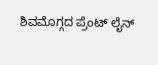ಶಿವಮೊಗ್ಗದ ಪ್ರೆಂಟ್ ಲೈನ್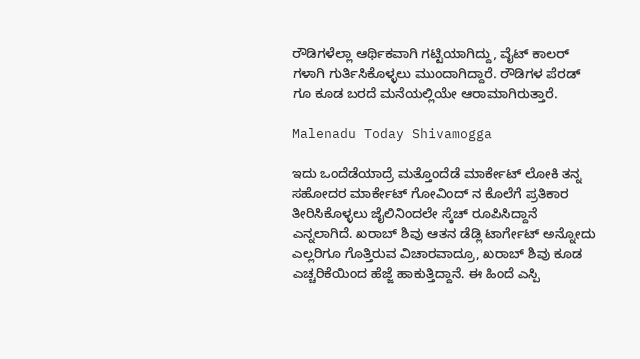ರೌಡಿಗಳೆಲ್ಲಾ ಆರ್ಥಿಕವಾಗಿ ಗಟ್ಟಿಯಾಗಿದ್ದು, ವೈಟ್ ಕಾಲರ್ ಗಳಾಗಿ ಗುರ್ತಿಸಿಕೊಳ್ಳಲು ಮುಂದಾಗಿದ್ದಾರೆ. ರೌಡಿಗಳ ಪೆರಡ್ ಗೂ ಕೂಡ ಬರದೆ ಮನೆಯಲ್ಲಿಯೇ ಆರಾಮಾಗಿರುತ್ತಾರೆ.

Malenadu Today Shivamogga

ಇದು ಒಂದೆಡೆಯಾದ್ರೆ ಮತ್ತೊಂದೆಡೆ ಮಾರ್ಕೇಟ್ ಲೋಕಿ ತನ್ನ ಸಹೋದರ ಮಾರ್ಕೇಟ್ ಗೋವಿಂದ್ ನ ಕೊಲೆಗೆ ಪ್ರತಿಕಾರ ತೀರಿಸಿಕೊಳ್ಳಲು ಜೈಲಿನಿಂದಲೇ ಸ್ಕೆಚ್ ರೂಪಿಸಿದ್ದಾನೆ ಎನ್ನಲಾಗಿದೆ. ಖರಾಬ್ ಶಿವು ಆತನ ಡೆಡ್ಲಿ ಟಾರ್ಗೇಟ್ ಅನ್ನೋದು ಎಲ್ಲರಿಗೂ ಗೊತ್ತಿರುವ ವಿಚಾರವಾದ್ರೂ, ಖರಾಬ್ ಶಿವು ಕೂಡ ಎಚ್ಚರಿಕೆಯಿಂದ ಹೆಜ್ಜೆ ಹಾಕುತ್ತಿದ್ದಾನೆ. ಈ ಹಿಂದೆ ಎಸ್ಪಿ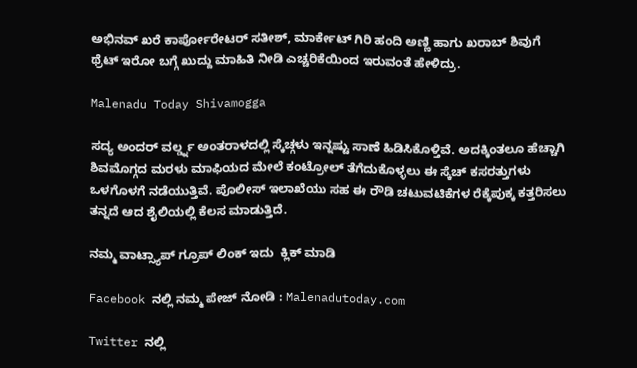ಅಭಿನವ್ ಖರೆ ಕಾರ್ಪೋರೇಟರ್ ಸತೀಶ್, ಮಾರ್ಕೇಟ್ ಗಿರಿ ಹಂದಿ ಅಣ್ಣಿ ಹಾಗು ಖರಾಬ್ ಶಿವುಗೆ ಥ್ರೆಟ್ ಇರೋ ಬಗ್ಗೆ ಖುದ್ದು ಮಾಹಿತಿ ನೀಡಿ ಎಚ್ಚರಿಕೆಯಿಂದ ಇರುವಂತೆ ಹೇಳಿದ್ರು.

Malenadu Today Shivamogga

ಸದ್ಯ ಅಂದರ್ ವರ್ಲ್ಡ್ನ ಅಂತರಾಳದಲ್ಲಿ ಸ್ಕೆಚ್ಗಳು ಇನ್ನಷ್ಟು ಸಾಣೆ ಹಿಡಿಸಿಕೊಳ್ತಿವೆ. ಅದಕ್ಕಿಂತಲೂ ಹೆಚ್ಚಾಗಿ ಶಿವಮೊಗ್ಗದ ಮರಳು ಮಾಫಿಯದ ಮೇಲೆ ಕಂಟ್ರೋಲ್ ತೆಗೆದುಕೊಳ್ಳಲು ಈ ಸ್ಕೆಚ್ ಕಸರತ್ತುಗಳು ಒಳಗೊಳಗೆ ನಡೆಯುತ್ತಿವೆ. ಪೊಲೀಸ್ ಇಲಾಖೆಯು ಸಹ ಈ ರೌಡಿ ಚಟುವಟಿಕೆಗಳ ರೆಕ್ಕೆಪುಕ್ಕ ಕತ್ತರಿಸಲು ತನ್ನದೆ ಆದ ಶೈಲಿಯಲ್ಲಿ ಕೆಲಸ ಮಾಡುತ್ತಿದೆ.

ನಮ್ಮ ವಾಟ್ಸ್ಯಾಪ್ ಗ್ರೂಪ್ ಲಿಂಕ್ ಇದು  ಕ್ಲಿಕ್ ಮಾಡಿ

Facebook ನಲ್ಲಿ ನಮ್ಮ ಪೇಜ್ ನೋಡಿ : Malenadutoday.com

Twitter ನಲ್ಲಿ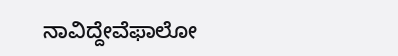ನಾವಿದ್ದೇವೆಫಾಲೋ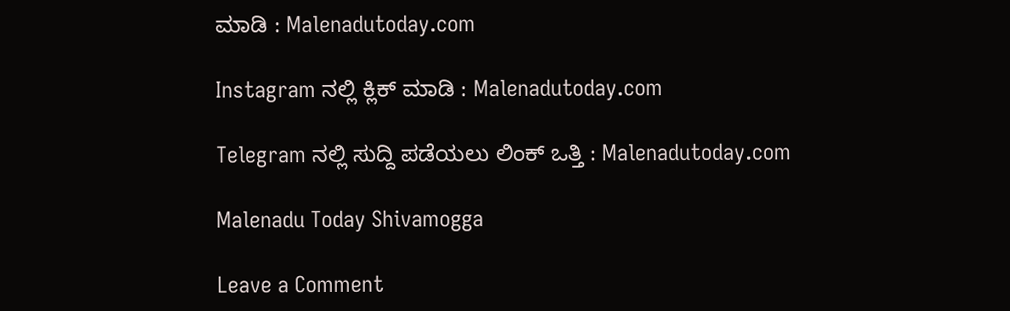ಮಾಡಿ : Malenadutoday.com

Instagram ನಲ್ಲಿ ಕ್ಲಿಕ್ ಮಾಡಿ : Malenadutoday.com

Telegram ನಲ್ಲಿ ಸುದ್ದಿ ಪಡೆಯಲು ಲಿಂಕ್ ಒತ್ತಿ : Malenadutoday.com

Malenadu Today Shivamogga

Leave a Comment